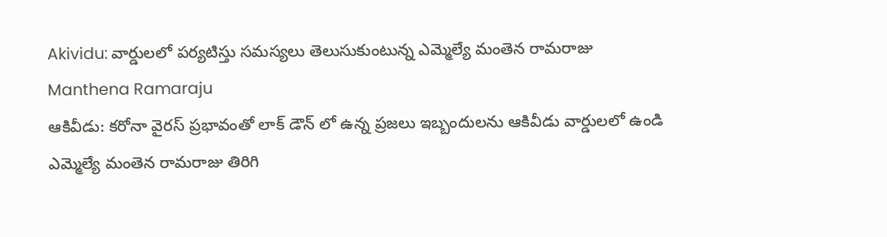Akividu: వార్డులలో పర్యటిస్తు సమస్యలు తెలుసుకుంటున్న ఎమ్మెల్యే మంతెన రామరాజు
Manthena Ramaraju
ఆకివీడు: కరోనా వైరస్ ప్రభావంతో లాక్ డౌన్ లో ఉన్న ప్రజలు ఇబ్బందులను ఆకివీడు వార్డులలో ఉండి ఎమ్మెల్యే మంతెన రామరాజు తిరిగి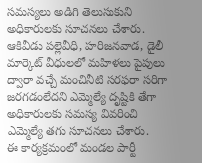సమస్యలు అడిగి తెలుసుకుని అధికారులకు సూచనలు చేశారు. ఆకివీడు పల్లెవీధి, హరిజనవాడ, డైలీ మార్కెట్ వీధులలో మహిళలు పైపులు ద్వారా వచ్చే మంచినీటి సరఫరా సరిగా జరగడంలేదని ఎమ్మెల్యే దృష్టికి తేగా అధికారులకు సమస్య వివరించి ఎమ్మెల్యే తగు సూచనలు చేశారు.
ఈ కార్యక్రమంలో మండల పార్టీ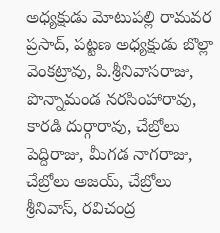అధ్యక్షుడు మోటుపల్లి రామవర ప్రసాద్, పట్టణ అధ్యక్షుడు బొల్లా వెంకట్రావు, పి.శ్రీనివాసరాజు, పొన్నామండ నరసింహారావు, కారడి దుర్గారావు, చేబ్రోలు పెద్దిరాజు, మీగడ నాగరాజు, చేబ్రోలు అజయ్, చేబ్రోలు శ్రీనివాస్, రవిచంద్ర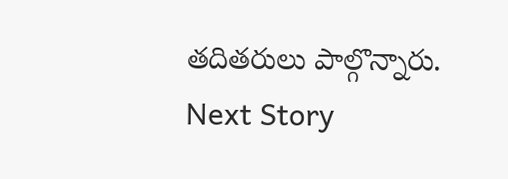తదితరులు పాల్గొన్నారు.
Next Story